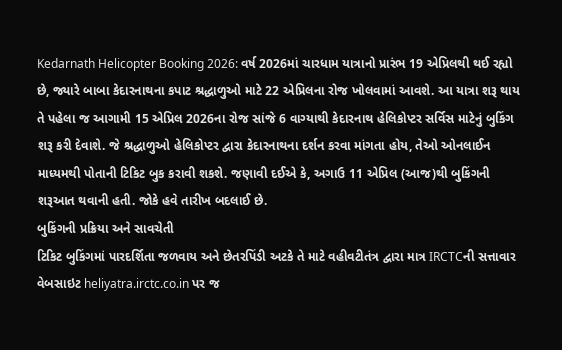Kedarnath Helicopter Booking 2026: વર્ષ 2026માં ચારધામ યાત્રાનો પ્રારંભ 19 એપ્રિલથી થઈ રહ્યો છે, જ્યારે બાબા કેદારનાથના કપાટ શ્રદ્ધાળુઓ માટે 22 એપ્રિલના રોજ ખોલવામાં આવશે. આ યાત્રા શરૂ થાય તે પહેલા જ આગામી 15 એપ્રિલ 2026ના રોજ સાંજે 6 વાગ્યાથી કેદારનાથ હેલિકોપ્ટર સર્વિસ માટેનું બુકિંગ શરૂ કરી દેવાશે. જે શ્રદ્ધાળુઓ હેલિકોપ્ટર દ્વારા કેદારનાથના દર્શન કરવા માંગતા હોય, તેઓ ઓનલાઈન માધ્યમથી પોતાની ટિકિટ બુક કરાવી શકશે. જણાવી દઈએ કે, અગાઉ 11 એપ્રિલ (આજ)થી બુકિંગની શરૂઆત થવાની હતી. જોકે હવે તારીખ બદલાઈ છે.
બુકિંગની પ્રક્રિયા અને સાવચેતી
ટિકિટ બુકિંગમાં પારદર્શિતા જળવાય અને છેતરપિંડી અટકે તે માટે વહીવટીતંત્ર દ્વારા માત્ર IRCTCની સત્તાવાર વેબસાઇટ heliyatra.irctc.co.in પર જ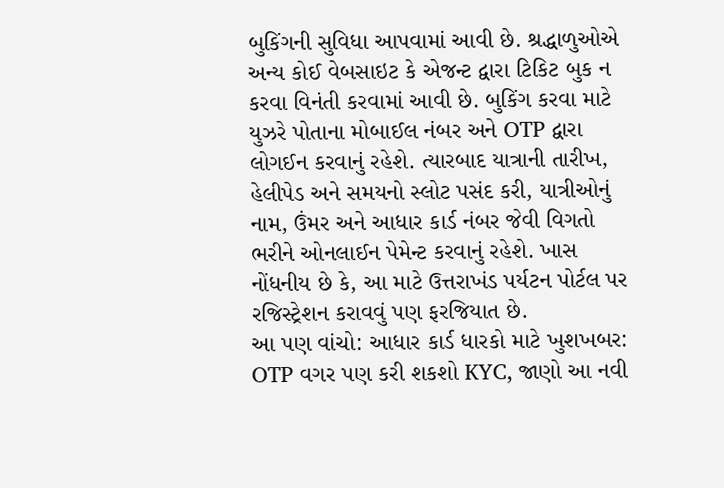બુકિંગની સુવિધા આપવામાં આવી છે. શ્રદ્ધાળુઓએ અન્ય કોઈ વેબસાઇટ કે એજન્ટ દ્વારા ટિકિટ બુક ન કરવા વિનંતી કરવામાં આવી છે. બુકિંગ કરવા માટે યુઝરે પોતાના મોબાઈલ નંબર અને OTP દ્વારા લોગઈન કરવાનું રહેશે. ત્યારબાદ યાત્રાની તારીખ, હેલીપેડ અને સમયનો સ્લોટ પસંદ કરી, યાત્રીઓનું નામ, ઉંમર અને આધાર કાર્ડ નંબર જેવી વિગતો ભરીને ઓનલાઈન પેમેન્ટ કરવાનું રહેશે. ખાસ નોંધનીય છે કે, આ માટે ઉત્તરાખંડ પર્યટન પોર્ટલ પર રજિસ્ટ્રેશન કરાવવું પણ ફરજિયાત છે.
આ પણ વાંચો: આધાર કાર્ડ ધારકો માટે ખુશખબર: OTP વગર પણ કરી શકશો KYC, જાણો આ નવી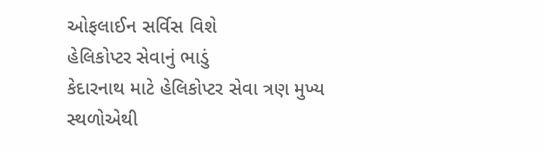ઓફલાઈન સર્વિસ વિશે
હેલિકોપ્ટર સેવાનું ભાડું
કેદારનાથ માટે હેલિકોપ્ટર સેવા ત્રણ મુખ્ય સ્થળોએથી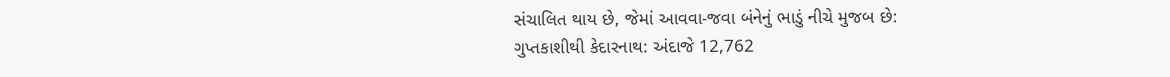સંચાલિત થાય છે, જેમાં આવવા-જવા બંનેનું ભાડું નીચે મુજબ છે:
ગુપ્તકાશીથી કેદારનાથ: અંદાજે 12,762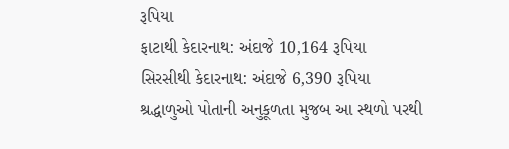રૂપિયા
ફાટાથી કેદારનાથ: અંદાજે 10,164 રૂપિયા
સિરસીથી કેદારનાથ: અંદાજે 6,390 રૂપિયા
શ્રદ્ધાળુઓ પોતાની અનુકૂળતા મુજબ આ સ્થળો પરથી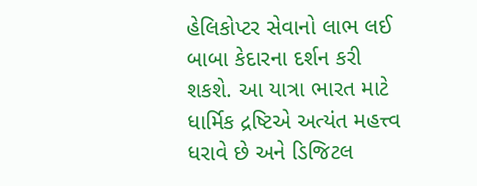હેલિકોપ્ટર સેવાનો લાભ લઈ બાબા કેદારના દર્શન કરી શકશે. આ યાત્રા ભારત માટે ધાર્મિક દ્રષ્ટિએ અત્યંત મહત્ત્વ ધરાવે છે અને ડિજિટલ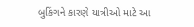બુકિંગને કારણે યાત્રીઓ માટે આ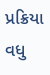પ્રક્રિયા વધુ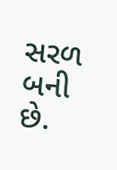સરળ બની છે.